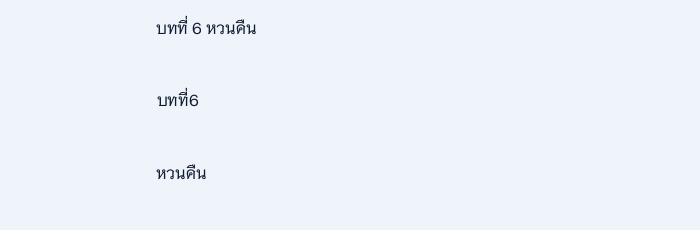บทที่ 6 หวนคืน

บทที่6

หวนคืน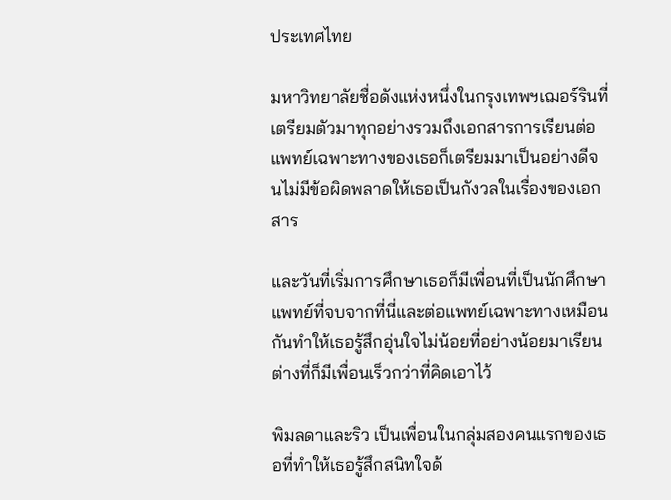ประเทศไทย

มหาวิทยาลัยชื่อดังแห่งหนึ่งในกรุงเทพฯเฌอร์รินที่เตรียมตัวมาทุกอย่างรวมถึงเอกสารการเรียนต่อแพทย์เฉพาะทางของเธอก็เตรียมมาเป็นอย่างดีจนไม่มีข้อผิดพลาดให้เธอเป็นกังวลในเรื่องของเอกสาร

และวันที่เริ่มการศึกษาเธอก็มีเพื่อนที่เป็นนักศึกษาแพทย์ที่จบจากที่นี่และต่อแพทย์เฉพาะทางเหมือนกันทำให้เธอรู้สึกอุ่นใจไม่น้อยที่อย่างน้อยมาเรียนต่างที่ก็มีเพื่อนเร็วกว่าที่คิดเอาไว้

พิมลดาและริว เป็นเพื่อนในกลุ่มสองคนแรกของเธอที่ทำให้เธอรู้สึกสนิทใจด้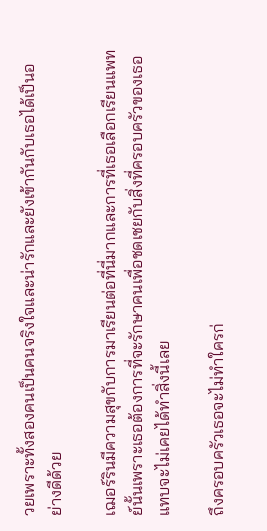วยเพราะทั้งสองคนเป็นคนจริงใจและน่ารักและยังเข้ากันกับเธอได้เป็นอย่างดีด้วย

เฌอร์รินมีความสุขกับการมาเรียนต่อที่นี่มากและการที่เธอเลือกเรียนแพทย์นั้นเพราะเธอต้องการที่จะรักษาคนเพื่อชดเชยกับสิ่งที่ครอบครัวของเธอแทบจะไม่เคยได้ทำสิ่งนี้เลย

ถึงครอบครัวเธอจะไม่ทำใครก่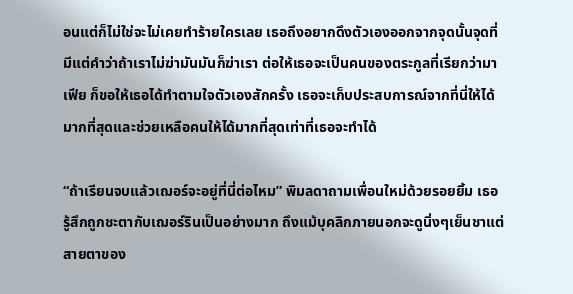อนแต่ก็ไม่ใช่จะไม่เคยทำร้ายใครเลย เธอถึงอยากดึงตัวเองออกจากจุดนั้นจุดที่มีแต่คำว่าถ้าเราไม่ฆ่ามันมันก็ฆ่าเรา ต่อให้เธอจะเป็นคนของตระกูลที่เรียกว่ามาเฟีย ก็ขอให้เธอได้ทำตามใจตัวเองสักครั้ง เธอจะเก็บประสบการณ์จากที่นี่ให้ได้มากที่สุดและช่วยเหลือคนให้ได้มากที่สุดเท่าที่เธอจะทำได้

“ถ้าเรียนจบแล้วเฌอร์จะอยู่ที่นี่ต่อไหม” พิมลดาถามเพื่อนใหม่ด้วยรอยยิ้ม เธอรู้สึกถูกชะตากับเฌอร์รินเป็นอย่างมาก ถึงแม้บุคลิกภายนอกจะดูนิ่งๆเย็นชาแต่สายตาของ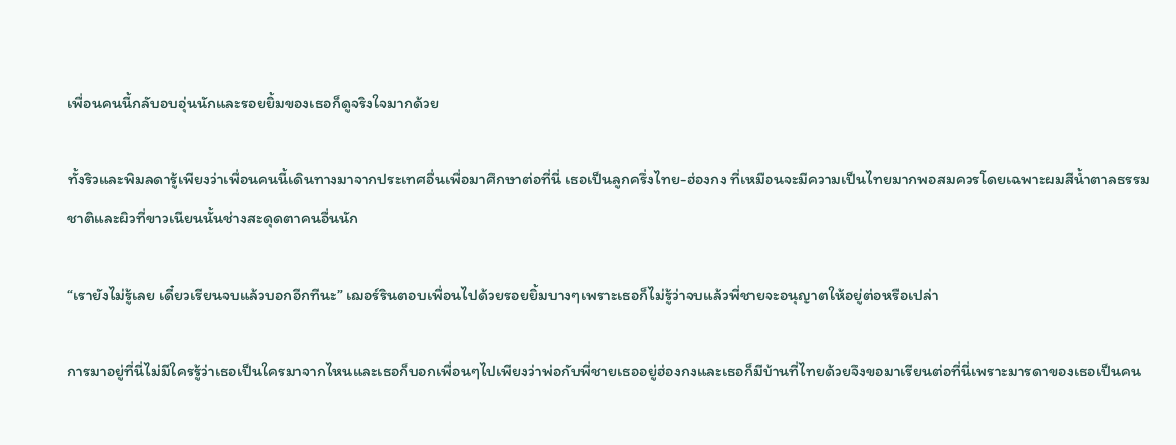เพื่อนคนนี้กลับอบอุ่นนักและรอยยิ้มของเธอก็ดูจริงใจมากด้วย

ทั้งริวและพิมลดารู้เพียงว่าเพื่อนคนนี้เดินทางมาจากประเทศอื่นเพื่อมาศึกษาต่อที่นี่ เธอเป็นลูกครึ่งไทย-ฮ่องกง ที่เหมือนจะมีความเป็นไทยมากพอสมควรโดยเฉพาะผมสีน้ำตาลธรรมชาติและผิวที่ขาวเนียนนั้นช่างสะดุดตาคนอื่นนัก

“เรายังไม่รู้เลย เดี๋ยวเรียนจบแล้วบอกอีกทีนะ” เฌอร์รินตอบเพื่อนไปด้วยรอยยิ้มบางๆเพราะเธอก็ไม่รู้ว่าจบแล้วพี่ชายจะอนุญาตให้อยู่ต่อหรือเปล่า

การมาอยู่ที่นี่ไม่มีใครรู้ว่าเธอเป็นใครมาจากไหนและเธอก็บอกเพื่อนๆไปเพียงว่าพ่อกับพี่ชายเธออยู่ฮ่องกงและเธอก็มีบ้านที่ไทยด้วยจึงขอมาเรียนต่อที่นี่เพราะมารดาของเธอเป็นคน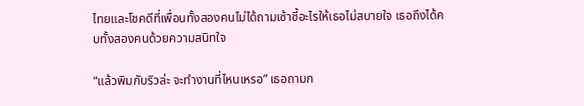ไทยและโชคดีที่เพื่อนทั้งสองคนไม่ได้ถามเซ้าซี้อะไรให้เธอไม่สบายใจ เธอถึงได้คบทั้งสองคนด้วยความสนิทใจ

“แล้วพิมกับริวล่ะ จะทำงานที่ไหนเหรอ” เธอถามก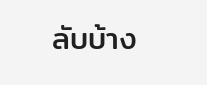ลับบ้าง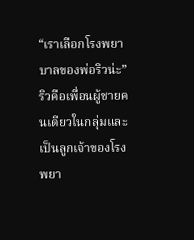“เราเลือกโรงพยาบาลของพ่อริวน่ะ” ริวคือเพื่อนผู้ชายคนเดียวในกลุ่มและเป็นลูกเจ้าของโรงพยา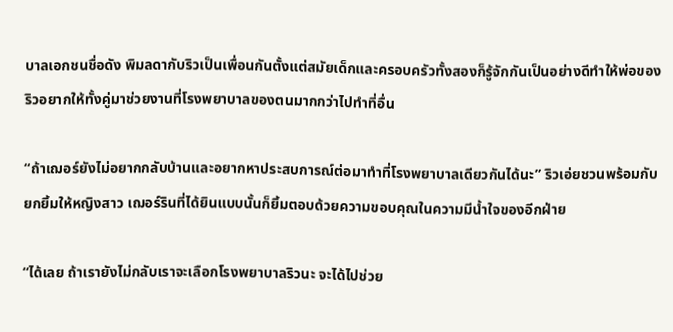บาลเอกชนชื่อดัง พิมลดากับริวเป็นเพื่อนกันตั้งแต่สมัยเด็กและครอบครัวทั้งสองก็รู้จักกันเป็นอย่างดีทำให้พ่อของริวอยากให้ทั้งคู่มาช่วยงานที่โรงพยาบาลของตนมากกว่าไปทำที่อื่น

“ถ้าเฌอร์ยังไม่อยากกลับบ้านและอยากหาประสบการณ์ต่อมาทำที่โรงพยาบาลเดียวกันได้นะ” ริวเอ่ยชวนพร้อมกับยกยิ้มให้หญิงสาว เฌอร์รินที่ได้ยินแบบนั้นก็ยิ้มตอบด้วยความขอบคุณในความมีน้ำใจของอีกฝ่าย

“ได้เลย ถ้าเรายังไม่กลับเราจะเลือกโรงพยาบาลริวนะ จะได้ไปช่วย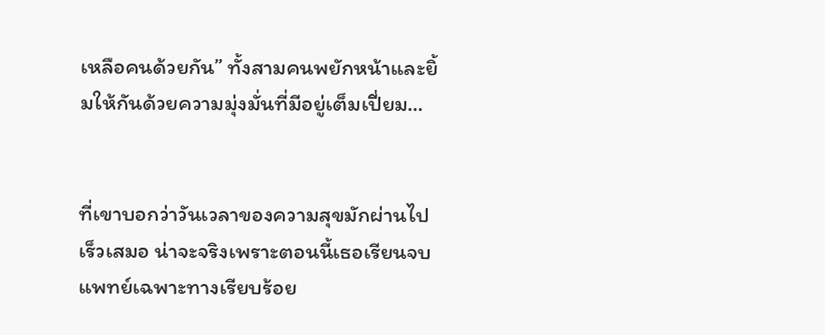เหลือคนด้วยกัน” ทั้งสามคนพยักหน้าและยิ้มให้กันด้วยความมุ่งมั่นที่มีอยู่เต็มเปี่ยม…


ที่เขาบอกว่าวันเวลาของความสุขมักผ่านไปเร็วเสมอ น่าจะจริงเพราะตอนนี้เธอเรียนจบแพทย์เฉพาะทางเรียบร้อย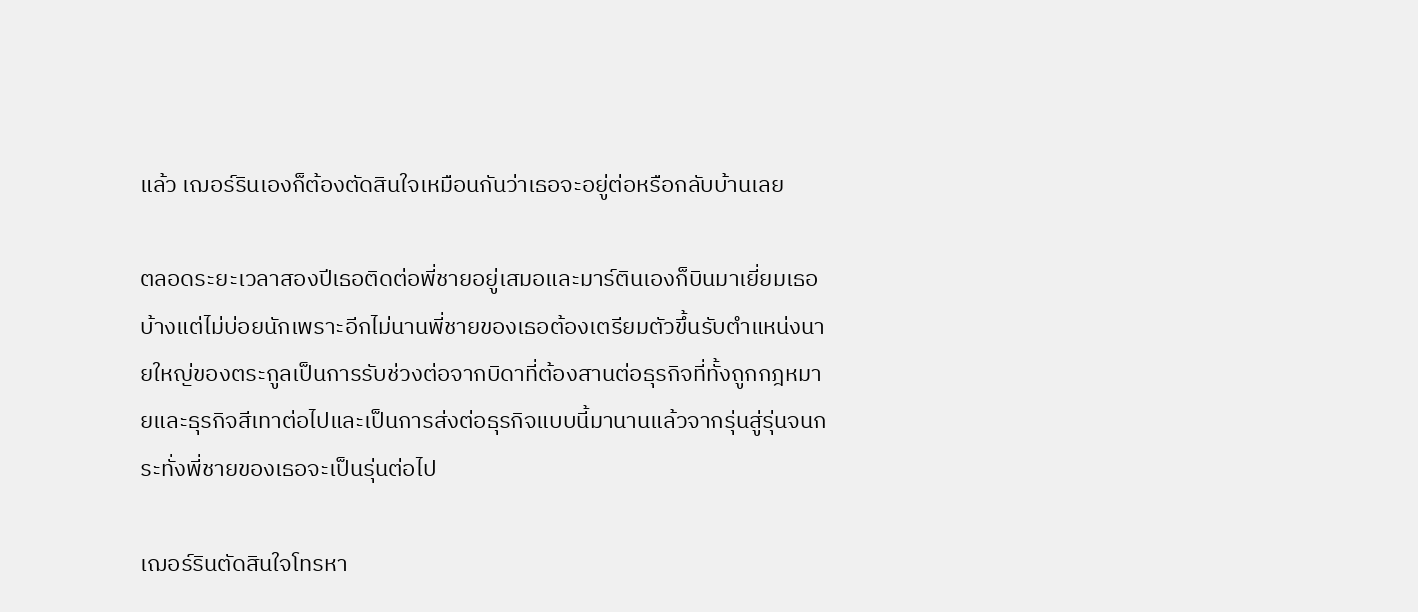แล้ว เฌอร์รินเองก็ต้องตัดสินใจเหมือนกันว่าเธอจะอยู่ต่อหรือกลับบ้านเลย

ตลอดระยะเวลาสองปีเธอติดต่อพี่ชายอยู่เสมอและมาร์ตินเองก็บินมาเยี่ยมเธอบ้างแต่ไม่บ่อยนักเพราะอีกไม่นานพี่ชายของเธอต้องเตรียมตัวขึ้นรับตำแหน่งนายใหญ่ของตระกูลเป็นการรับช่วงต่อจากบิดาที่ต้องสานต่อธุรกิจที่ทั้งถูกกฎหมายและธุรกิจสีเทาต่อไปและเป็นการส่งต่อธุรกิจแบบนี้มานานแล้วจากรุ่นสู่รุ่นจนกระทั่งพี่ชายของเธอจะเป็นรุ่นต่อไป

เฌอร์รินตัดสินใจโทรหา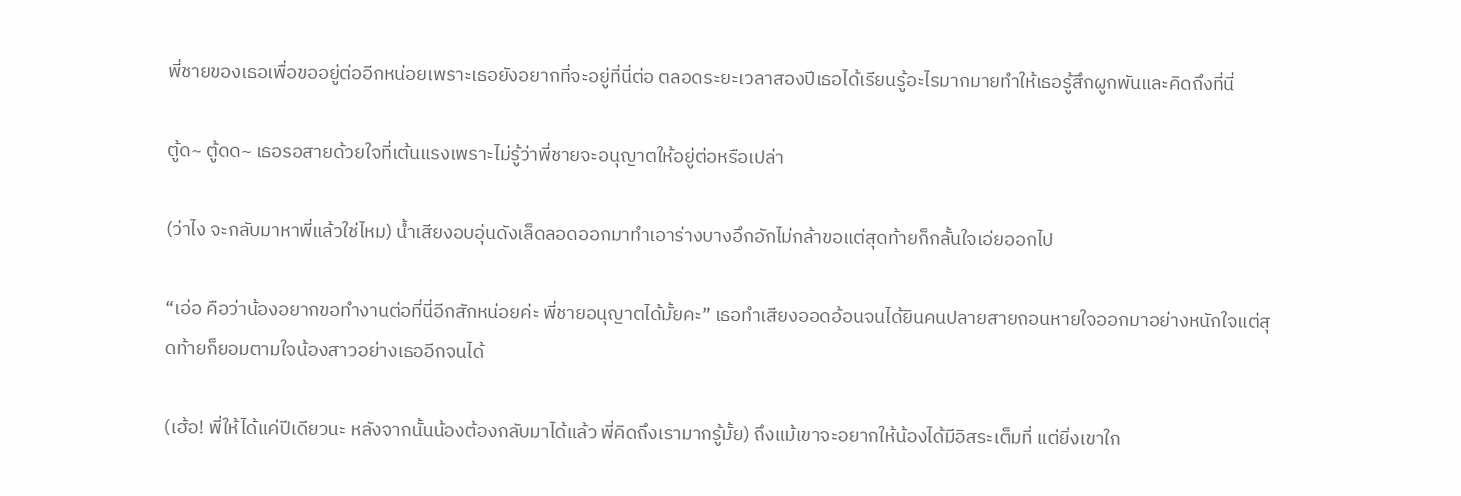พี่ชายของเธอเพื่อขออยู่ต่ออีกหน่อยเพราะเธอยังอยากที่จะอยู่ที่นี่ต่อ ตลอดระยะเวลาสองปีเธอได้เรียนรู้อะไรมากมายทำให้เธอรู้สึกผูกพันและคิดถึงที่นี่

ตู้ด~ ตู้ดด~ เธอรอสายด้วยใจที่เต้นแรงเพราะไม่รู้ว่าพี่ชายจะอนุญาตให้อยู่ต่อหรือเปล่า

(ว่าไง จะกลับมาหาพี่แล้วใช่ไหม) น้ำเสียงอบอุ่นดังเล็ดลอดออกมาทำเอาร่างบางอึกอักไม่กล้าขอแต่สุดท้ายก็กลั้นใจเอ่ยออกไป

“เอ่อ คือว่าน้องอยากขอทำงานต่อที่นี่อีกสักหน่อยค่ะ พี่ชายอนุญาตได้มั้ยคะ” เธอทำเสียงออดอ้อนจนได้ยินคนปลายสายถอนหายใจออกมาอย่างหนักใจแต่สุดท้ายก็ยอมตามใจน้องสาวอย่างเธออีกจนได้

(เฮ้อ! พี่ให้ได้แค่ปีเดียวนะ หลังจากนั้นน้องต้องกลับมาได้แล้ว พี่คิดถึงเรามากรู้มั้ย) ถึงแม้เขาจะอยากให้น้องได้มีอิสระเต็มที่ แต่ยิ่งเขาใก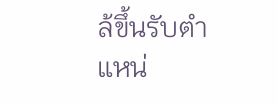ล้ขึ้นรับตำแหน่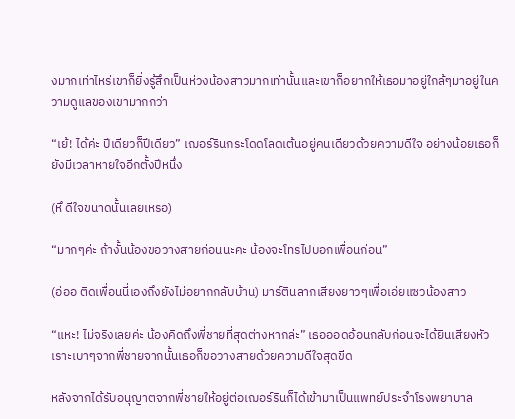งมากเท่าไหร่เขาก็ยิ่งรู้สึกเป็นห่วงน้องสาวมากเท่านั้นและเขาก็อยากให้เธอมาอยู่ใกล้ๆมาอยู่ในความดูแลของเขามากกว่า

“เย้! ได้ค่ะ ปีเดียวก็ปีเดียว” เฌอร์รินกระโดดโลดเต้นอยู่คนเดียวด้วยความดีใจ อย่างน้อยเธอก็ยังมีเวลาหายใจอีกตั้งปีหนึ่ง

(หึ ดีใจขนาดนั้นเลยเหรอ)

“มากๆค่ะ ถ้างั้นน้องขอวางสายก่อนนะคะ น้องจะโทรไปบอกเพื่อนก่อน”

(อ่ออ ติดเพื่อนนี่เองถึงยังไม่อยากกลับบ้าน) มาร์ตินลากเสียงยาวๆเพื่อเอ่ยแซวน้องสาว

“แหะ! ไม่จริงเลยค่ะ น้องคิดถึงพี่ชายที่สุดต่างหากล่ะ” เธอออดอ้อนกลับก่อนจะได้ยินเสียงหัวเราะเบาๆจากพี่ชายจากนั้นเธอก็ขอวางสายด้วยความดีใจสุดขีด

หลังจากได้รับอนุญาตจากพี่ชายให้อยู่ต่อเฌอร์รินก็ได้เข้ามาเป็นแพทย์ประจำโรงพยาบาล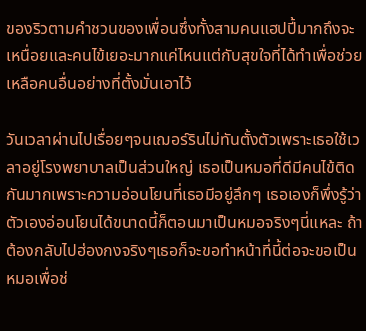ของริวตามคำชวนของเพื่อนซึ่งทั้งสามคนแฮปปี้มากถึงจะเหนื่อยและคนไข้เยอะมากแค่ไหนแต่กับสุขใจที่ได้ทำเพื่อช่วยเหลือคนอื่นอย่างที่ตั้งมั่นเอาไว้

วันเวลาผ่านไปเรื่อยๆจนเฌอร์รินไม่ทันตั้งตัวเพราะเธอใช้เวลาอยู่โรงพยาบาลเป็นส่วนใหญ่ เธอเป็นหมอที่ดีมีคนไข้ติดกันมากเพราะความอ่อนโยนที่เธอมีอยู่ลึกๆ เธอเองก็พึ่งรู้ว่าตัวเองอ่อนโยนได้ขนาดนี้ก็ตอนมาเป็นหมอจริงๆนี่แหละ ถ้าต้องกลับไปฮ่องกงจริงๆเธอก็จะขอทำหน้าที่นี้ต่อจะขอเป็นหมอเพื่อช่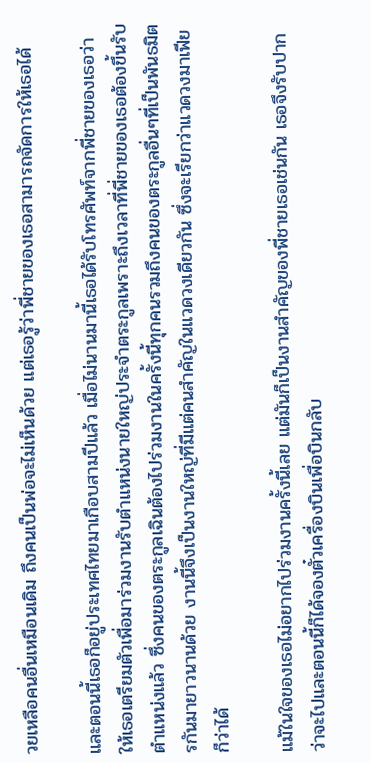วยเหลือคนอื่นเหมือนเดิม ถึงคนเป็นพ่อจะไม่เห็นด้วย แต่เธอรู้ว่าพี่ชายของเธอสามารถจัดการให้เธอได้

และตอนนี้เธอก็อยู่ประเทศไทยมาเกือบสามปีแล้ว เมื่อไม่นานมานี้เธอได้รับโทรศัพท์จากพี่ชายของเธอว่าให้เธอเตรียมตัวเพื่อมาร่วมงานรับตำแหน่งนายใหญ่ประจำตระกูลเพราะถึงเวลาที่พี่ชายของเธอต้องขึ้นรับตำแหน่งแล้ว ซึ่งคนของตระกูลเฉินต้องไปร่วมงานในครั้งนี้ทุกคนรวมถึงคนของตระกูลอื่นๆที่เป็นพันธมิตรกันมายาวนานด้วย งานนี้จึงเป็นงานใหญ่ที่มีแต่คนสำคัญในแวดวงเดียวกัน ซึ่งจะเรียกว่าแวดวงมาเฟียก็ว่าได้

แม้ในใจของเธอไม่อยากไปร่วมงานครั้งนี้เลย แต่มันก็เป็นงานสำคัญของพี่ชายเธอเช่นกัน เธอจึงรับปากว่าจะไปและตอนนี้ก็ได้จองตั๋วเครื่องบินเพื่อบินกลับ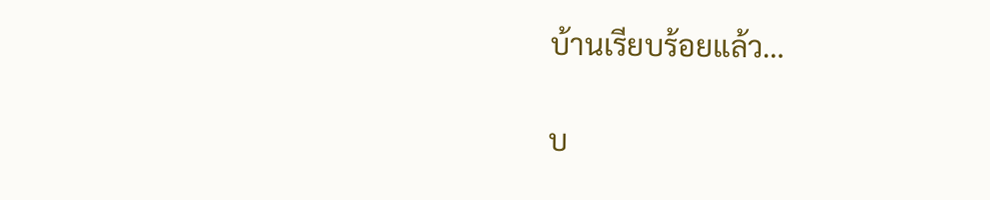บ้านเรียบร้อยแล้ว…

บ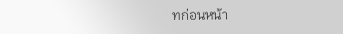ทก่อนหน้า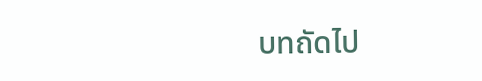บทถัดไป